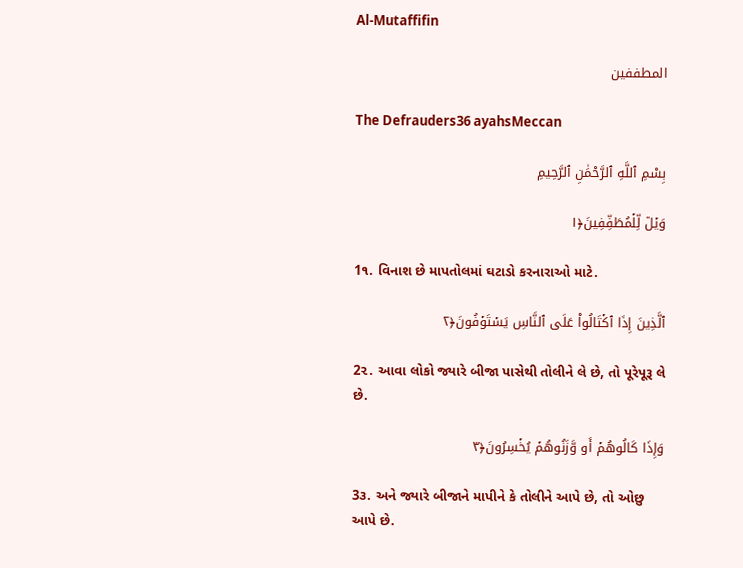Al-Mutaffifin

المطففين

The Defrauders36 ayahsMeccan

بِسْمِ ٱللَّهِ ٱلرَّحْمَٰنِ ٱلرَّحِيمِ

وَيۡلٞ لِّلۡمُطَفِّفِينَ﴿١

1૧. વિનાશ છે માપતોલમાં ઘટાડો કરનારાઓ માટે.

ٱلَّذِينَ إِذَا ٱكۡتَالُواْ عَلَى ٱلنَّاسِ يَسۡتَوۡفُونَ﴿٢

2૨. આવા લોકો જ્યારે બીજા પાસેથી તોલીને લે છે, તો પૂરેપૂરૂ લે છે.

وَإِذَا كَالُوهُمۡ أَو وَّزَنُوهُمۡ يُخۡسِرُونَ﴿٣

3૩. અને જ્યારે બીજાને માપીને કે તોલીને આપે છે, તો ઓછુ આપે છે.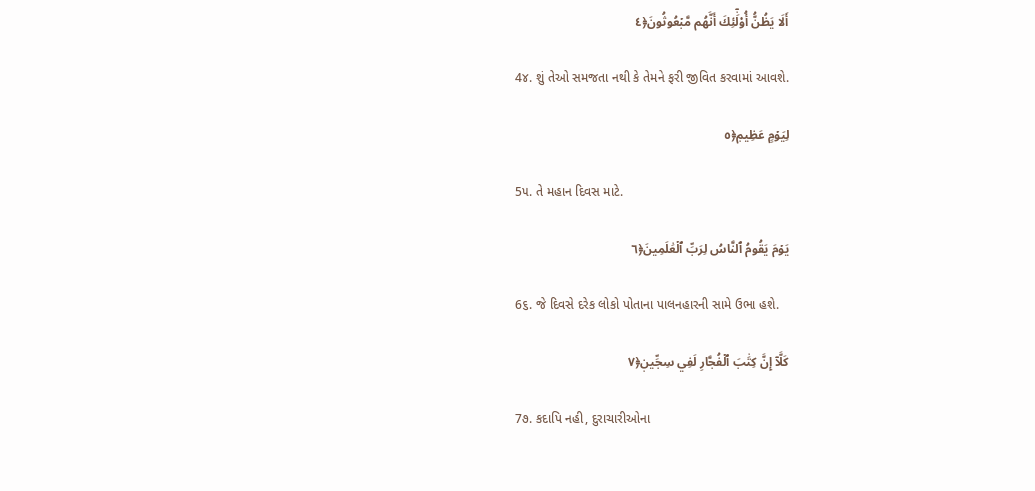أَلَا يَظُنُّ أُوْلَٰٓئِكَ أَنَّهُم مَّبۡعُوثُونَ﴿٤

4૪. શું તેઓ સમજતા નથી કે તેમને ફરી જીવિત કરવામાં આવશે.

لِيَوۡمٍ عَظِيمٖ﴿٥

5૫. તે મહાન દિવસ માટે.

يَوۡمَ يَقُومُ ٱلنَّاسُ لِرَبِّ ٱلۡعَٰلَمِينَ﴿٦

6૬. જે દિવસે દરેક લોકો પોતાના પાલનહારની સામે ઉભા હશે.

كَلَّآ إِنَّ كِتَٰبَ ٱلۡفُجَّارِ لَفِي سِجِّينٖ﴿٧

7૭. કદાપિ નહી, દુરાચારીઓના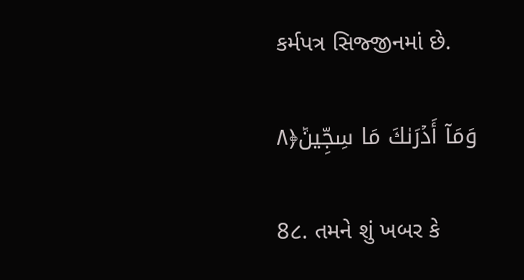કર્મપત્ર સિજ્જીનમાં છે.

وَمَآ أَدۡرَىٰكَ مَا سِجِّينٞ﴿٨

8૮. તમને શું ખબર કે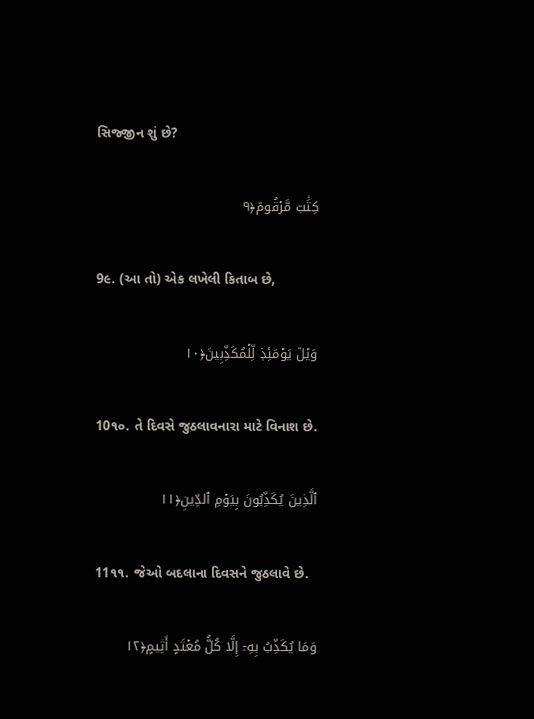સિજ્જીન શું છે?

كِتَٰبٞ مَّرۡقُومٞ﴿٩

9૯. (આ તો) એક લખેલી કિતાબ છે,

وَيۡلٞ يَوۡمَئِذٖ لِّلۡمُكَذِّبِينَ﴿١٠

10૧૦. તે દિવસે જુઠલાવનારા માટે વિનાશ છે.

ٱلَّذِينَ يُكَذِّبُونَ بِيَوۡمِ ٱلدِّينِ﴿١١

11૧૧. જેઓ બદલાના દિવસને જુઠલાવે છે.

وَمَا يُكَذِّبُ بِهِۦٓ إِلَّا كُلُّ مُعۡتَدٍ أَثِيمٍ﴿١٢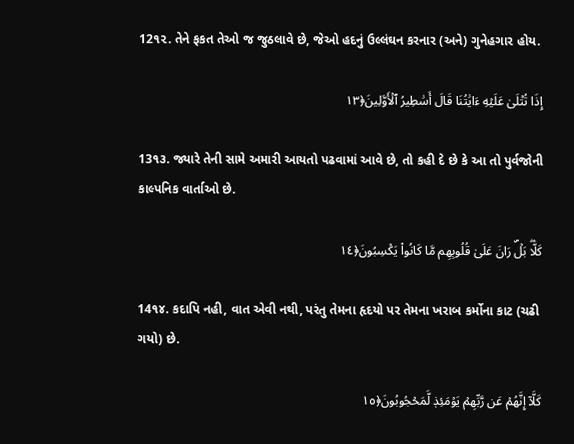12૧૨. તેને ફકત તેઓ જ જુઠલાવે છે, જેઓ હદનું ઉલ્લંઘન કરનાર (અને) ગુનેહગાર હોય.

إِذَا تُتۡلَىٰ عَلَيۡهِ ءَايَٰتُنَا قَالَ أَسَٰطِيرُ ٱلۡأَوَّلِينَ﴿١٣

13૧૩. જ્યારે તેની સામે અમારી આયતો પઢવામાં આવે છે, તો કહી દે છે કે આ તો પુર્વજોની કાલ્પનિક વાર્તાઓ છે.

كَلَّاۖ بَلۡۜ رَانَ عَلَىٰ قُلُوبِهِم مَّا كَانُواْ يَكۡسِبُونَ﴿١٤

14૧૪. કદાપિ નહી, વાત એવી નથી, પરંતુ તેમના હૃદયો પર તેમના ખરાબ કર્મોના કાટ (ચઢી ગયો) છે.

كَلَّآ إِنَّهُمۡ عَن رَّبِّهِمۡ يَوۡمَئِذٖ لَّمَحۡجُوبُونَ﴿١٥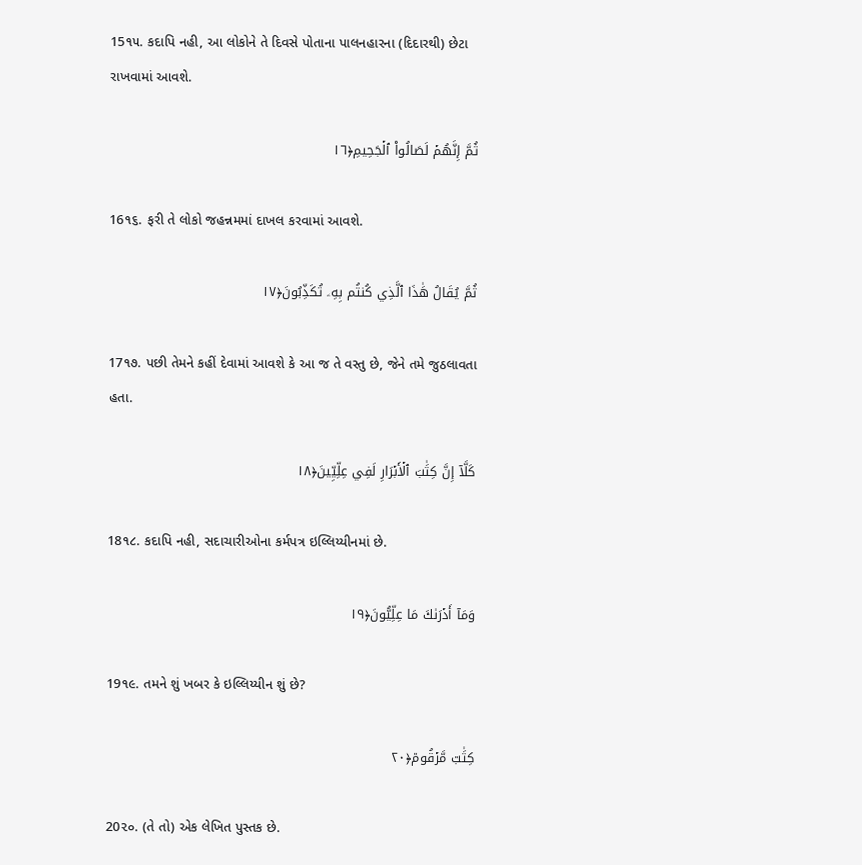15૧૫. કદાપિ નહી, આ લોકોને તે દિવસે પોતાના પાલનહારના (દિદારથી) છેટા રાખવામાં આવશે.

ثُمَّ إِنَّهُمۡ لَصَالُواْ ٱلۡجَحِيمِ﴿١٦

16૧૬. ફરી તે લોકો જહન્નમમાં દાખલ કરવામાં આવશે.

ثُمَّ يُقَالُ هَٰذَا ٱلَّذِي كُنتُم بِهِۦ تُكَذِّبُونَ﴿١٧

17૧૭. પછી તેમને કહીં દેવામાં આવશે કે આ જ તે વસ્તુ છે, જેને તમે જુઠલાવતા હતા.

كَلَّآ إِنَّ كِتَٰبَ ٱلۡأَبۡرَارِ لَفِي عِلِّيِّينَ﴿١٨

18૧૮. કદાપિ નહી, સદાચારીઓના કર્મપત્ર ઇલ્લિય્યીનમાં છે.

وَمَآ أَدۡرَىٰكَ مَا عِلِّيُّونَ﴿١٩

19૧૯. તમને શું ખબર કે ઇલ્લિય્યીન શું છે?

كِتَٰبٞ مَّرۡقُومٞ﴿٢٠

20૨૦. (તે તો) એક લેખિત પુસ્તક છે.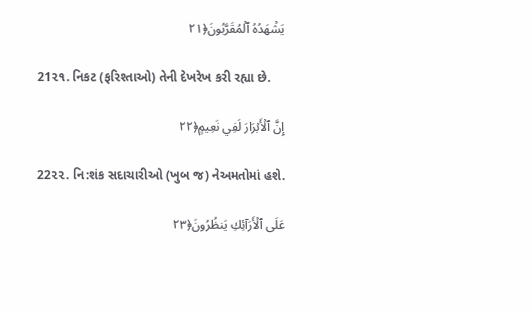يَشۡهَدُهُ ٱلۡمُقَرَّبُونَ﴿٢١

21૨૧. નિકટ (ફરિશ્તાઓ) તેની દેખરેખ કરી રહ્યા છે.

إِنَّ ٱلۡأَبۡرَارَ لَفِي نَعِيمٍ﴿٢٢

22૨૨. નિ:શંક સદાચારીઓ (ખુબ જ) નેઅમતોમાં હશે.

عَلَى ٱلۡأَرَآئِكِ يَنظُرُونَ﴿٢٣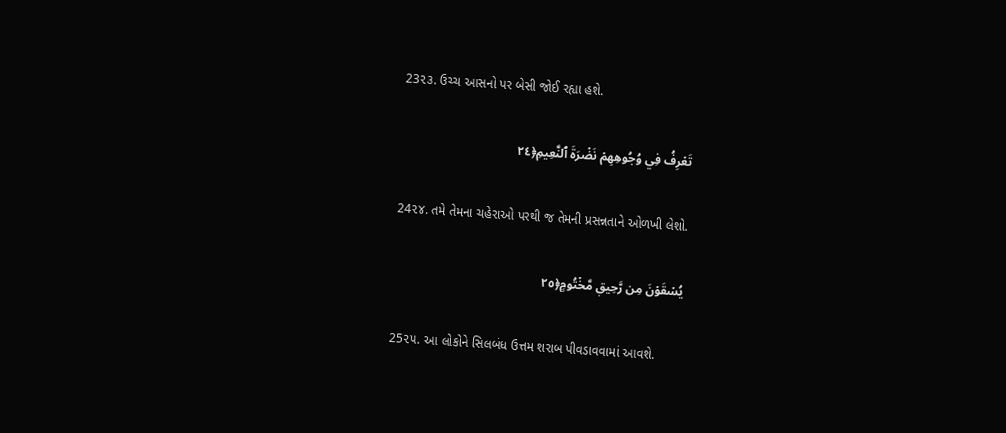23૨૩. ઉચ્ચ આસનો પર બેસી જોઈ રહ્યા હશે.

تَعۡرِفُ فِي وُجُوهِهِمۡ نَضۡرَةَ ٱلنَّعِيمِ﴿٢٤

24૨૪. તમે તેમના ચહેરાઓ પરથી જ તેમની પ્રસન્નતાને ઓળખી લેશો.

يُسۡقَوۡنَ مِن رَّحِيقٖ مَّخۡتُومٍ﴿٢٥

25૨૫. આ લોકોને સિલબંધ ઉત્તમ શરાબ પીવડાવવામાં આવશે.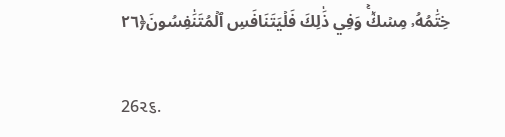خِتَٰمُهُۥ مِسۡكٞۚ وَفِي ذَٰلِكَ فَلۡيَتَنَافَسِ ٱلۡمُتَنَٰفِسُونَ﴿٢٦

26૨૬.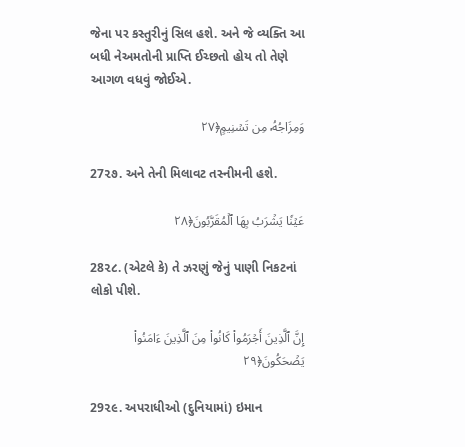જેના પર કસ્તુરીનું સિલ હશે. અને જે વ્યક્તિ આ બધી નેઅમતોની પ્રાપ્તિ ઈચ્છતો હોય તો તેણે આગળ વધવું જોઈએ.

وَمِزَاجُهُۥ مِن تَسۡنِيمٍ﴿٢٧

27૨૭. અને તેની મિલાવટ તસ્નીમની હશે.

عَيۡنٗا يَشۡرَبُ بِهَا ٱلۡمُقَرَّبُونَ﴿٢٨

28૨૮. (એટલે કે) તે ઝરણું જેનું પાણી નિકટનાં લોકો પીશે.

إِنَّ ٱلَّذِينَ أَجۡرَمُواْ كَانُواْ مِنَ ٱلَّذِينَ ءَامَنُواْ يَضۡحَكُونَ﴿٢٩

29૨૯. અપરાધીઓ (દુનિયામાં) ઇમાન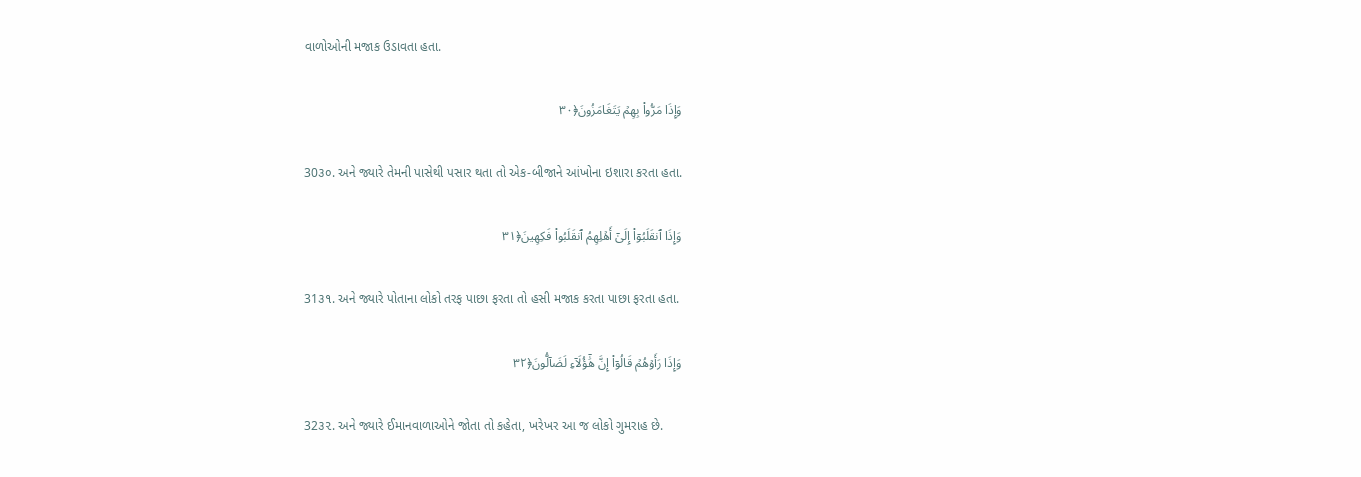વાળોઓની મજાક ઉડાવતા હતા.

وَإِذَا مَرُّواْ بِهِمۡ يَتَغَامَزُونَ﴿٣٠

30૩૦. અને જ્યારે તેમની પાસેથી પસાર થતા તો એક-બીજાને આંખોના ઇશારા કરતા હતા.

وَإِذَا ٱنقَلَبُوٓاْ إِلَىٰٓ أَهۡلِهِمُ ٱنقَلَبُواْ فَكِهِينَ﴿٣١

31૩૧. અને જ્યારે પોતાના લોકો તરફ પાછા ફરતા તો હસી મજાક કરતા પાછા ફરતા હતા.

وَإِذَا رَأَوۡهُمۡ قَالُوٓاْ إِنَّ هَٰٓؤُلَآءِ لَضَآلُّونَ﴿٣٢

32૩૨. અને જ્યારે ઈમાનવાળાઓને જોતા તો કહેતા, ખરેખર આ જ લોકો ગુમરાહ છે.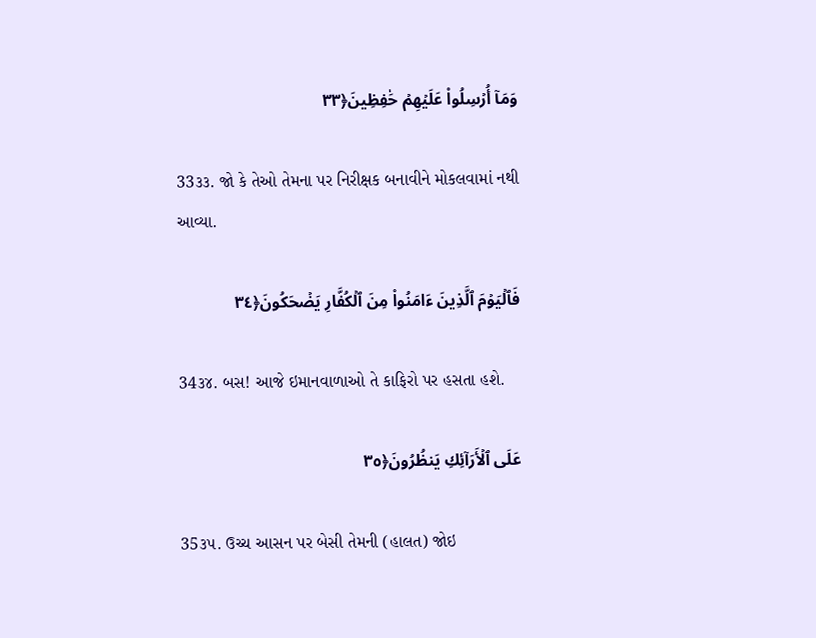وَمَآ أُرۡسِلُواْ عَلَيۡهِمۡ حَٰفِظِينَ﴿٣٣

33૩૩. જો કે તેઓ તેમના પર નિરીક્ષક બનાવીને મોકલવામાં નથી આવ્યા.

فَٱلۡيَوۡمَ ٱلَّذِينَ ءَامَنُواْ مِنَ ٱلۡكُفَّارِ يَضۡحَكُونَ﴿٣٤

34૩૪. બસ! આજે ઇમાનવાળાઓ તે કાફિરો પર હસતા હશે.

عَلَى ٱلۡأَرَآئِكِ يَنظُرُونَ﴿٣٥

35૩૫. ઉચ્ચ આસન પર બેસી તેમની (હાલત) જોઇ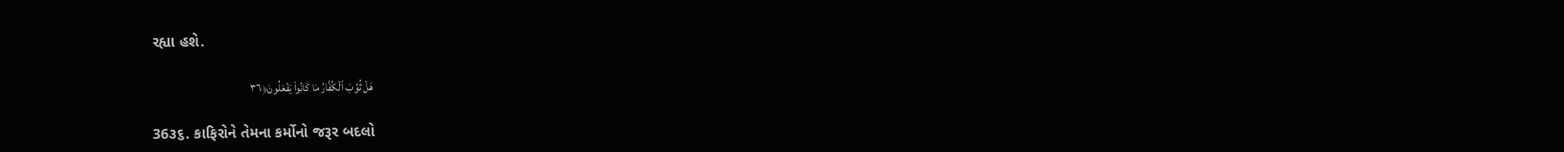રહ્યા હશે.

هَلۡ ثُوِّبَ ٱلۡكُفَّارُ مَا كَانُواْ يَفۡعَلُونَ﴿٣٦

36૩૬. કાફિરોને તેમના કર્મોનો જરૂર બદલો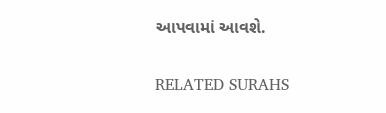આપવામાં આવશે.

RELATED SURAHS